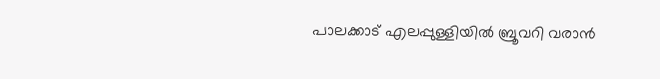പാലക്കാട് എലപ്പുള്ളിയിൽ ബ്രൂവറി വരാൻ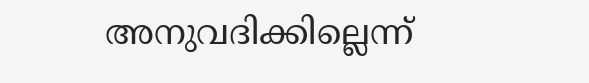അനുവദിക്കില്ലെന്ന്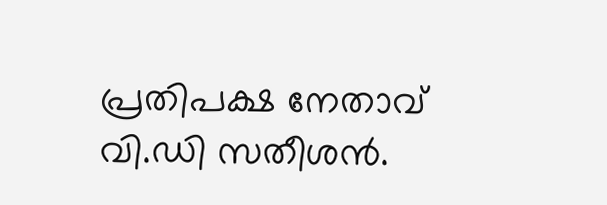പ്രതിപക്ഷ നേതാവ് വി.ഡി സതീശൻ.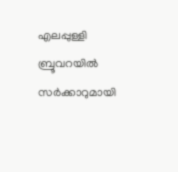എലപ്പുള്ളി ബ്രൂവറയിൽ സർക്കാറുമായി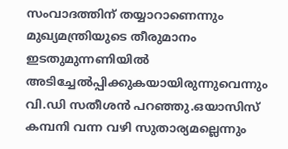സംവാദത്തിന് തയ്യാറാണെന്നും മുഖ്യമന്ത്രിയുടെ തീരുമാനം ഇടതുമുന്നണിയിൽ അടിച്ചേൽപ്പിക്കുകയായിരുന്നുവെന്നും വി.ഡി സതീശൻ പറഞ്ഞു.ഒയാസിസ് കമ്പനി വന്ന വഴി സുതാര്യമല്ലെന്നും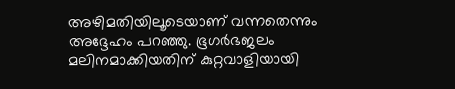അഴിമതിയിലൂടെയാണ് വന്നതെന്നും അദ്ദേഹം പറഞ്ഞു. ഭൂഗർഭജലം മലിനമാക്കിയതിന് കുറ്റവാളിയായി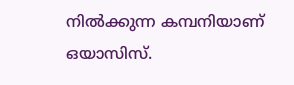നിൽക്കുന്ന കമ്പനിയാണ് ഒയാസിസ്.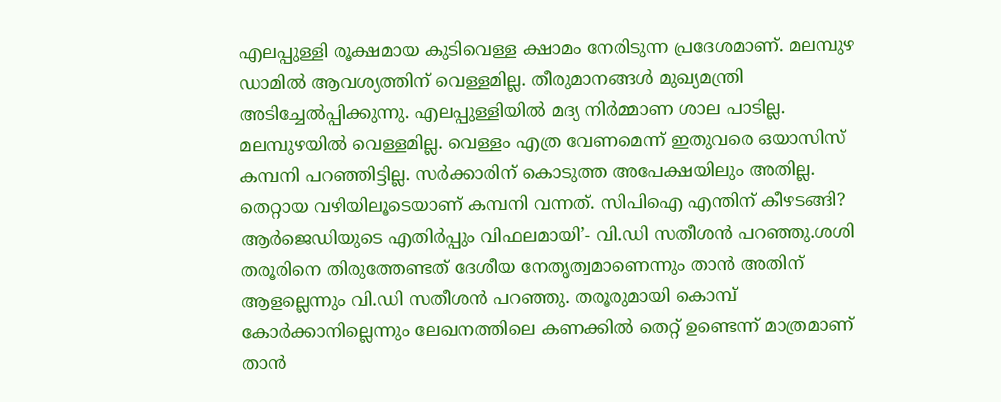എലപ്പുള്ളി രൂക്ഷമായ കുടിവെള്ള ക്ഷാമം നേരിടുന്ന പ്രദേശമാണ്. മലമ്പുഴ ഡാമിൽ ആവശ്യത്തിന് വെള്ളമില്ല. തീരുമാനങ്ങൾ മുഖ്യമന്ത്രി അടിച്ചേൽപ്പിക്കുന്നു. എലപ്പുള്ളിയിൽ മദ്യ നിർമ്മാണ ശാല പാടില്ല. മലമ്പുഴയിൽ വെള്ളമില്ല. വെള്ളം എത്ര വേണമെന്ന് ഇതുവരെ ഒയാസിസ് കമ്പനി പറഞ്ഞിട്ടില്ല. സർക്കാരിന് കൊടുത്ത അപേക്ഷയിലും അതില്ല. തെറ്റായ വഴിയിലൂടെയാണ് കമ്പനി വന്നത്. സിപിഐ എന്തിന് കീഴടങ്ങി? ആര്‍ജെഡിയുടെ എതിര്‍പ്പും വിഫലമായി’- വി.ഡി സതീശൻ പറഞ്ഞു.ശശി തരൂരിനെ തിരുത്തേണ്ടത് ദേശീയ നേതൃത്വമാണെന്നും താൻ അതിന് ആളല്ലെന്നും വി.ഡി സതീശൻ പറഞ്ഞു. തരൂരുമായി കൊമ്പ് കോർക്കാനില്ലെന്നും ലേഖനത്തിലെ കണക്കിൽ തെറ്റ് ഉണ്ടെന്ന് മാത്രമാണ് താൻ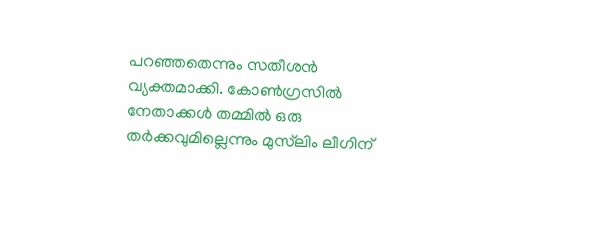പറഞ്ഞതെന്നും സതീശൻ വ്യക്തമാക്കി. കോൺഗ്രസിൽ നേതാക്കൾ തമ്മിൽ ഒരു തർക്കവുമില്ലെന്നും മുസ്‍ലിം ലീഗിന്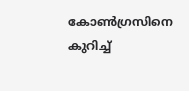കോൺഗ്രസിനെ കുറിച്ച്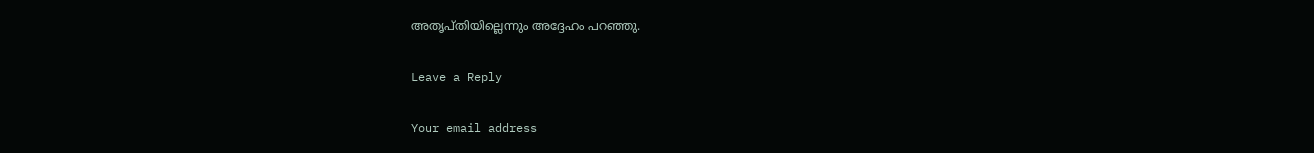അതൃപ്തിയില്ലെന്നും അദ്ദേഹം പറഞ്ഞു.

Leave a Reply

Your email address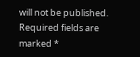will not be published. Required fields are marked *